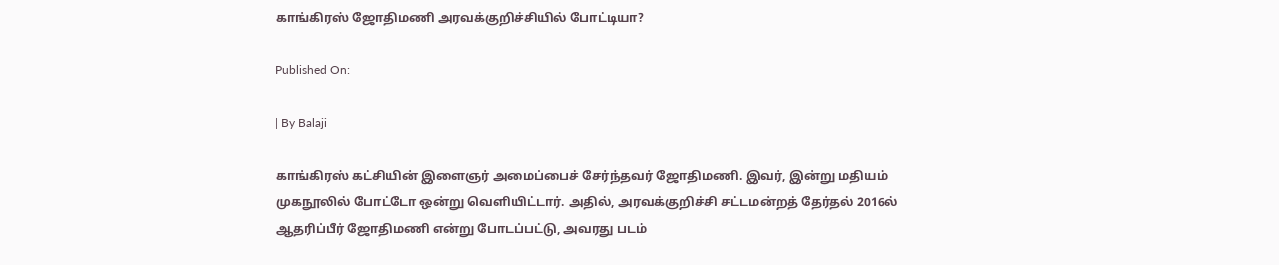காங்கிரஸ் ஜோதிமணி அரவக்குறிச்சியில் போட்டியா?

Published On:

| By Balaji

காங்கிரஸ் கட்சியின் இளைஞர் அமைப்பைச் சேர்ந்தவர் ஜோதிமணி. இவர், இன்று மதியம் முகநூலில் போட்டோ ஒன்று வெளியிட்டார். அதில், அரவக்குறிச்சி சட்டமன்றத் தேர்தல் 2016ல் ஆதரிப்பீர் ஜோதிமணி என்று போடப்பட்டு, அவரது படம்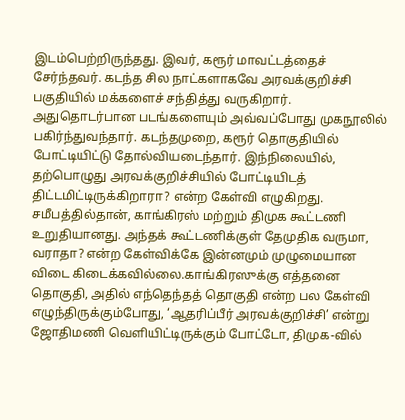இடம்பெற்றிருந்தது. இவர், கரூர் மாவட்டத்தைச் சேர்ந்தவர். கடந்த சில நாட்களாகவே அரவக்குறிச்சி பகுதியில் மக்களைச் சந்தித்து வருகிறார். அதுதொடர்பான படங்களையும் அவ்வப்போது முகநூலில் பகிர்ந்துவந்தார். கடந்தமுறை, கரூர் தொகுதியில் போட்டியிட்டு தோல்வியடைந்தார். இந்நிலையில், தற்பொழுது அரவக்குறிச்சியில் போட்டியிடத் திட்டமிட்டிருக்கிறாரா? என்ற கேள்வி எழுகிறது. சமீபத்தில்தான், காங்கிரஸ் மற்றும் திமுக கூட்டணி உறுதியானது. அந்தக் கூட்டணிக்குள் தேமுதிக வருமா, வராதா? என்ற கேள்விக்கே இன்னமும் முழுமையான விடை கிடைக்கவில்லை.காங்கிரஸுக்கு எத்தனை தொகுதி, அதில் எந்தெந்தத் தொகுதி என்ற பல கேள்வி எழுந்திருக்கும்போது, ‘ஆதரிப்பீர் அரவக்குறிச்சி’ என்று ஜோதிமணி வெளியிட்டிருக்கும் போட்டோ, திமுக-வில்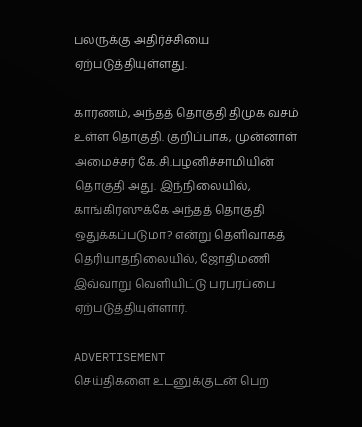பலருக்கு அதிர்ச்சியை ஏற்படுத்தியுள்ளது.

காரணம், அந்தத் தொகுதி திமுக வசம் உள்ள தொகுதி. குறிப்பாக, முன்னாள் அமைச்சர் கே.சி.பழனிச்சாமியின் தொகுதி அது. இந்நிலையில், காங்கிரஸுக்கே அந்தத் தொகுதி ஒதுக்கப்படுமா? என்று தெளிவாகத் தெரியாதநிலையில், ஜோதிமணி இவ்வாறு வெளியிட்டு பரபரப்பை ஏற்படுத்தியுள்ளார்.

ADVERTISEMENT
செய்திகளை உடனுக்குடன் பெற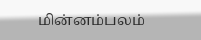மின்னம்பலம்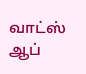வாட்ஸ் ஆப்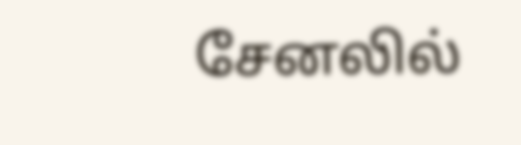சேனலில்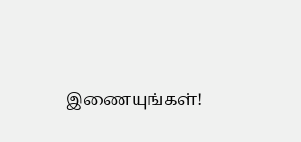இணையுங்கள்!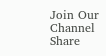Join Our Channel
Share